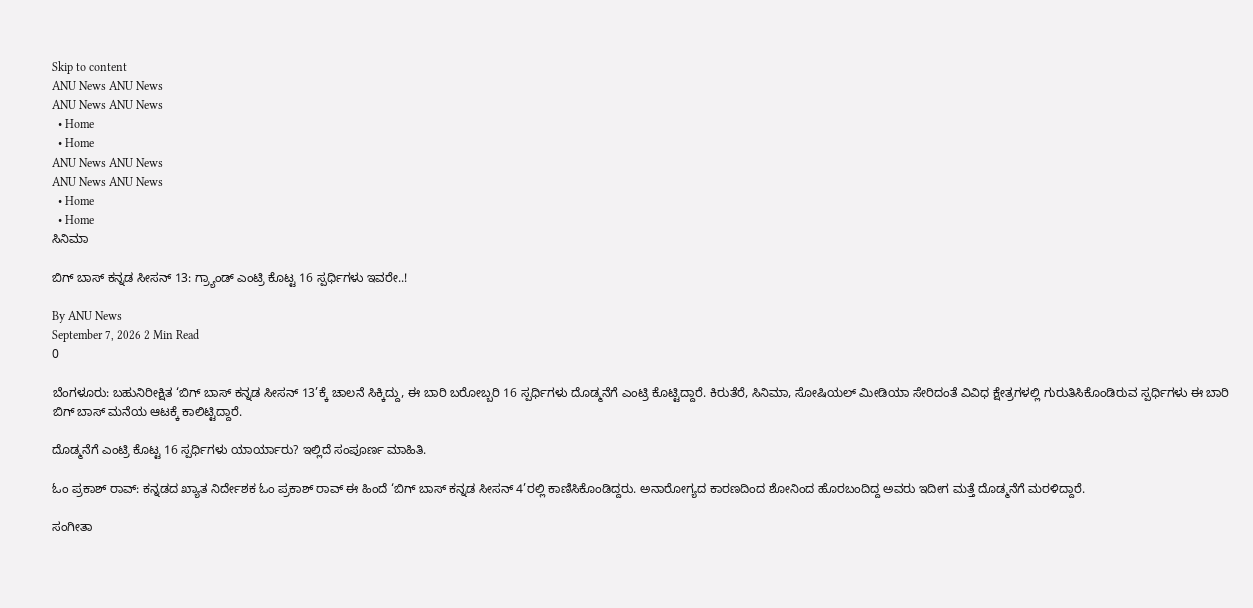Skip to content
ANU News ANU News
ANU News ANU News
  • Home
  • Home
ANU News ANU News
ANU News ANU News
  • Home
  • Home
ಸಿನಿಮಾ

ಬಿಗ್ ಬಾಸ್ ಕನ್ನಡ ಸೀಸನ್ 13: ಗ್ರ್ಯಾಂಡ್ ಎಂಟ್ರಿ ಕೊಟ್ಟ 16 ಸ್ಪರ್ಧಿಗಳು ಇವರೇ..!

By ANU News
September 7, 2026 2 Min Read
0

ಬೆಂಗಳೂರು: ಬಹುನಿರೀಕ್ಷಿತ ‘ಬಿಗ್ ಬಾಸ್ ಕನ್ನಡ ಸೀಸನ್ 13’ಕ್ಕೆ ಚಾಲನೆ ಸಿಕ್ಕಿದ್ದು, ಈ ಬಾರಿ ಬರೋಬ್ಬರಿ 16 ಸ್ಪರ್ಧಿಗಳು ದೊಡ್ಮನೆಗೆ ಎಂಟ್ರಿ ಕೊಟ್ಟಿದ್ದಾರೆ. ಕಿರುತೆರೆ, ಸಿನಿಮಾ, ಸೋಷಿಯಲ್ ಮೀಡಿಯಾ ಸೇರಿದಂತೆ ವಿವಿಧ ಕ್ಷೇತ್ರಗಳಲ್ಲಿ ಗುರುತಿಸಿಕೊಂಡಿರುವ ಸ್ಪರ್ಧಿಗಳು ಈ ಬಾರಿ ಬಿಗ್ ಬಾಸ್ ಮನೆಯ ಆಟಕ್ಕೆ ಕಾಲಿಟ್ಟಿದ್ದಾರೆ.

ದೊಡ್ಮನೆಗೆ ಎಂಟ್ರಿ ಕೊಟ್ಟ 16 ಸ್ಪರ್ಧಿಗಳು ಯಾರ್ಯಾರು? ಇಲ್ಲಿದೆ ಸಂಪೂರ್ಣ ಮಾಹಿತಿ.

ಓಂ ಪ್ರಕಾಶ್ ರಾವ್: ಕನ್ನಡದ ಖ್ಯಾತ ನಿರ್ದೇಶಕ ಓಂ ಪ್ರಕಾಶ್ ರಾವ್ ಈ ಹಿಂದೆ ‘ಬಿಗ್ ಬಾಸ್ ಕನ್ನಡ ಸೀಸನ್ 4’ರಲ್ಲಿ ಕಾಣಿಸಿಕೊಂಡಿದ್ದರು. ಅನಾರೋಗ್ಯದ ಕಾರಣದಿಂದ ಶೋನಿಂದ ಹೊರಬಂದಿದ್ದ ಅವರು ಇದೀಗ ಮತ್ತೆ ದೊಡ್ಮನೆಗೆ ಮರಳಿದ್ದಾರೆ.

ಸಂಗೀತಾ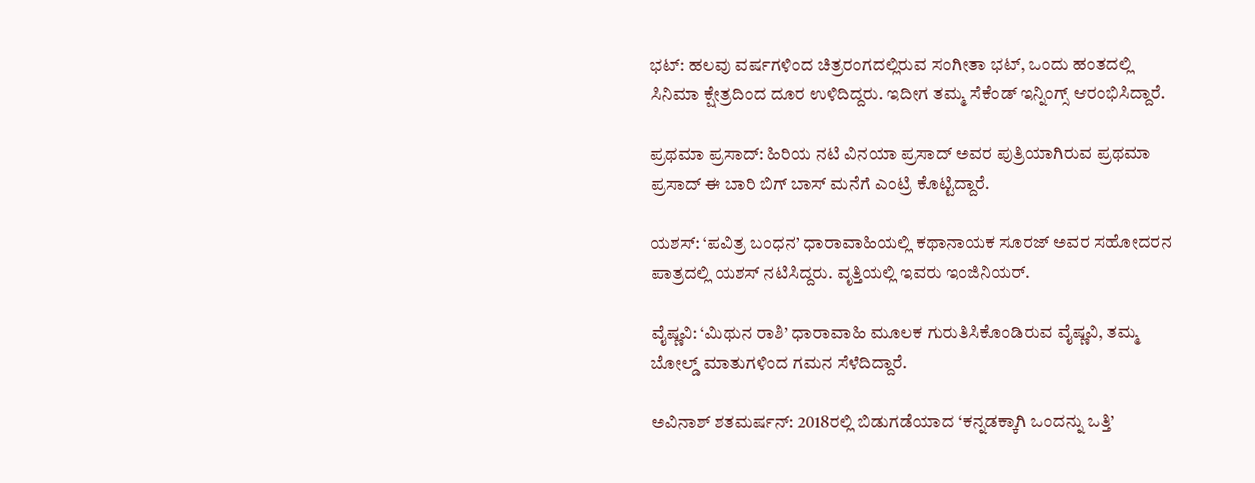ಭಟ್: ಹಲವು ವರ್ಷಗಳಿಂದ ಚಿತ್ರರಂಗದಲ್ಲಿರುವ ಸಂಗೀತಾ ಭಟ್, ಒಂದು ಹಂತದಲ್ಲಿ ಸಿನಿಮಾ ಕ್ಷೇತ್ರದಿಂದ ದೂರ ಉಳಿದಿದ್ದರು. ಇದೀಗ ತಮ್ಮ ಸೆಕೆಂಡ್ ಇನ್ನಿಂಗ್ಸ್ ಆರಂಭಿಸಿದ್ದಾರೆ.

ಪ್ರಥಮಾ ಪ್ರಸಾದ್: ಹಿರಿಯ ನಟಿ ವಿನಯಾ ಪ್ರಸಾದ್ ಅವರ ಪುತ್ರಿಯಾಗಿರುವ ಪ್ರಥಮಾ ಪ್ರಸಾದ್ ಈ ಬಾರಿ ಬಿಗ್ ಬಾಸ್ ಮನೆಗೆ ಎಂಟ್ರಿ ಕೊಟ್ಟಿದ್ದಾರೆ.

ಯಶಸ್: ‘ಪವಿತ್ರ ಬಂಧನ’ ಧಾರಾವಾಹಿಯಲ್ಲಿ ಕಥಾನಾಯಕ ಸೂರಜ್ ಅವರ ಸಹೋದರನ ಪಾತ್ರದಲ್ಲಿ ಯಶಸ್ ನಟಿಸಿದ್ದರು. ವೃತ್ತಿಯಲ್ಲಿ ಇವರು ಇಂಜಿನಿಯರ್.

ವೈಷ್ಣವಿ: ‘ಮಿಥುನ ರಾಶಿ’ ಧಾರಾವಾಹಿ ಮೂಲಕ ಗುರುತಿಸಿಕೊಂಡಿರುವ ವೈಷ್ಣವಿ, ತಮ್ಮ ಬೋಲ್ಡ್ ಮಾತುಗಳಿಂದ ಗಮನ ಸೆಳೆದಿದ್ದಾರೆ.

ಅವಿನಾಶ್ ಶತಮರ್ಷನ್: 2018ರಲ್ಲಿ ಬಿಡುಗಡೆಯಾದ ‘ಕನ್ನಡಕ್ಕಾಗಿ ಒಂದನ್ನು ಒತ್ತಿ’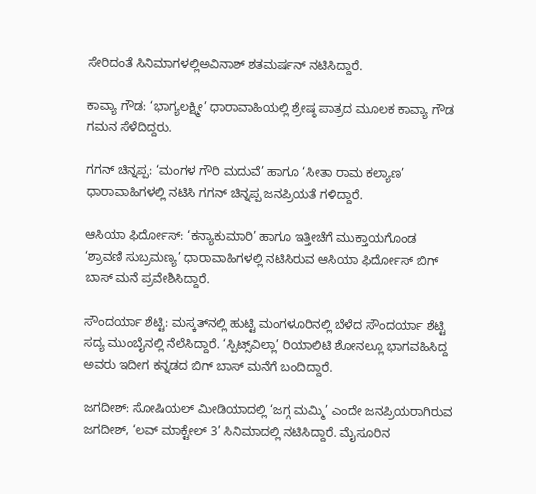ಸೇರಿದಂತೆ ಸಿನಿಮಾಗಳಲ್ಲಿಅವಿನಾಶ್ ಶತಮರ್ಷನ್ ನಟಿಸಿದ್ದಾರೆ.

ಕಾವ್ಯಾ ಗೌಡ: ‘ಭಾಗ್ಯಲಕ್ಷ್ಮೀ’ ಧಾರಾವಾಹಿಯಲ್ಲಿ ಶ್ರೇಷ್ಠ ಪಾತ್ರದ ಮೂಲಕ ಕಾವ್ಯಾ ಗೌಡ ಗಮನ ಸೆಳೆದಿದ್ದರು.

ಗಗನ್ ಚಿನ್ನಪ್ಪ: ‘ಮಂಗಳ ಗೌರಿ ಮದುವೆ’ ಹಾಗೂ ‘ಸೀತಾ ರಾಮ ಕಲ್ಯಾಣ’ ಧಾರಾವಾಹಿಗಳಲ್ಲಿ ನಟಿಸಿ ಗಗನ್ ಚಿನ್ನಪ್ಪ ಜನಪ್ರಿಯತೆ ಗಳಿದ್ದಾರೆ.

ಆಸಿಯಾ ಫಿರ್ದೋಸ್: ‘ಕನ್ಯಾಕುಮಾರಿ’ ಹಾಗೂ ಇತ್ತೀಚೆಗೆ ಮುಕ್ತಾಯಗೊಂಡ ‘ಶ್ರಾವಣಿ ಸುಬ್ರಮಣ್ಯ’ ಧಾರಾವಾಹಿಗಳಲ್ಲಿ ನಟಿಸಿರುವ ಆಸಿಯಾ ಫಿರ್ದೋಸ್ ಬಿಗ್ ಬಾಸ್ ಮನೆ ಪ್ರವೇಶಿಸಿದ್ದಾರೆ.

ಸೌಂದರ್ಯಾ ಶೆಟ್ಟಿ: ಮಸ್ಕತ್‌ನಲ್ಲಿ ಹುಟ್ಟಿ ಮಂಗಳೂರಿನಲ್ಲಿ ಬೆಳೆದ ಸೌಂದರ್ಯಾ ಶೆಟ್ಟಿ ಸದ್ಯ ಮುಂಬೈನಲ್ಲಿ ನೆಲೆಸಿದ್ದಾರೆ. ‘ಸ್ಪಿಟ್ಸ್‌ವಿಲ್ಲಾ’ ರಿಯಾಲಿಟಿ ಶೋನಲ್ಲೂ ಭಾಗವಹಿಸಿದ್ದ ಅವರು ಇದೀಗ ಕನ್ನಡದ ಬಿಗ್ ಬಾಸ್ ಮನೆಗೆ ಬಂದಿದ್ದಾರೆ.

ಜಗದೀಶ್: ಸೋಷಿಯಲ್ ಮೀಡಿಯಾದಲ್ಲಿ ‘ಜಗ್ಗ ಮಮ್ಮಿ’ ಎಂದೇ ಜನಪ್ರಿಯರಾಗಿರುವ ಜಗದೀಶ್, ‘ಲವ್ ಮಾಕ್ಟೇಲ್ 3’ ಸಿನಿಮಾದಲ್ಲಿ ನಟಿಸಿದ್ದಾರೆ. ಮೈಸೂರಿನ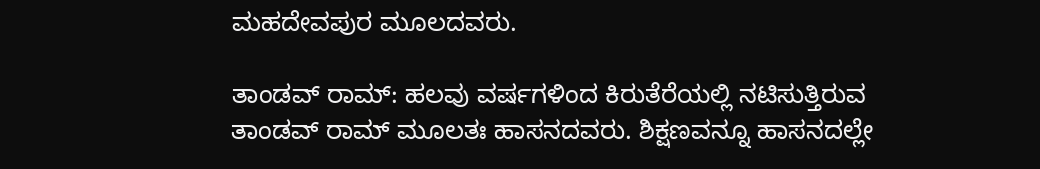ಮಹದೇವಪುರ ಮೂಲದವರು.

ತಾಂಡವ್ ರಾಮ್: ಹಲವು ವರ್ಷಗಳಿಂದ ಕಿರುತೆರೆಯಲ್ಲಿ ನಟಿಸುತ್ತಿರುವ ತಾಂಡವ್ ರಾಮ್ ಮೂಲತಃ ಹಾಸನದವರು. ಶಿಕ್ಷಣವನ್ನೂ ಹಾಸನದಲ್ಲೇ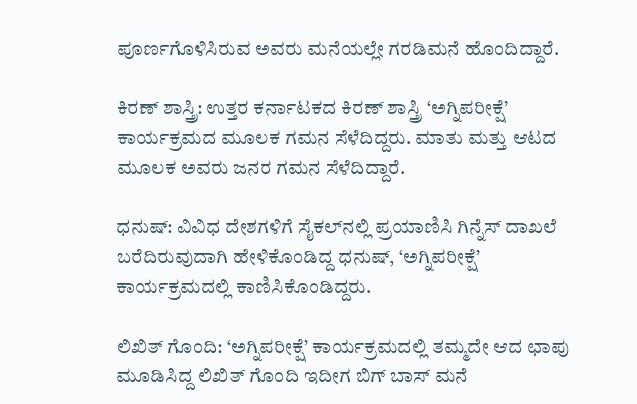ಪೂರ್ಣಗೊಳಿಸಿರುವ ಅವರು ಮನೆಯಲ್ಲೇ ಗರಡಿಮನೆ ಹೊಂದಿದ್ದಾರೆ.

ಕಿರಣ್ ಶಾಸ್ತ್ರಿ: ಉತ್ತರ ಕರ್ನಾಟಕದ ಕಿರಣ್ ಶಾಸ್ತ್ರಿ ‘ಅಗ್ನಿಪರೀಕ್ಷೆ’ ಕಾರ್ಯಕ್ರಮದ ಮೂಲಕ ಗಮನ ಸೆಳೆದಿದ್ದರು. ಮಾತು ಮತ್ತು ಆಟದ ಮೂಲಕ ಅವರು ಜನರ ಗಮನ ಸೆಳೆದಿದ್ದಾರೆ.

ಧನುಷ್: ವಿವಿಧ ದೇಶಗಳಿಗೆ ಸೈಕಲ್‌ನಲ್ಲಿ ಪ್ರಯಾಣಿಸಿ ಗಿನ್ನೆಸ್ ದಾಖಲೆ ಬರೆದಿರುವುದಾಗಿ ಹೇಳಿಕೊಂಡಿದ್ದ ಧನುಷ್, ‘ಅಗ್ನಿಪರೀಕ್ಷೆ’ ಕಾರ್ಯಕ್ರಮದಲ್ಲಿ ಕಾಣಿಸಿಕೊಂಡಿದ್ದರು.

ಲಿಖಿತ್ ಗೊಂದಿ: ‘ಅಗ್ನಿಪರೀಕ್ಷೆ’ ಕಾರ್ಯಕ್ರಮದಲ್ಲಿ ತಮ್ಮದೇ ಆದ ಛಾಪು ಮೂಡಿಸಿದ್ದ ಲಿಖಿತ್ ಗೊಂದಿ ಇದೀಗ ಬಿಗ್ ಬಾಸ್ ಮನೆ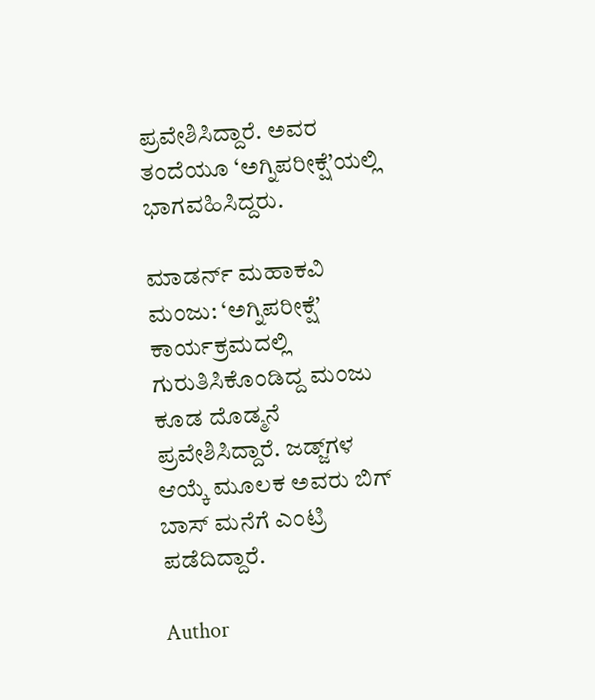ಪ್ರವೇಶಿಸಿದ್ದಾರೆ. ಅವರ ತಂದೆಯೂ ‘ಅಗ್ನಿಪರೀಕ್ಷೆ’ಯಲ್ಲಿ ಭಾಗವಹಿಸಿದ್ದರು.

ಮಾಡರ್ನ್ ಮಹಾಕವಿ ಮಂಜು: ‘ಅಗ್ನಿಪರೀಕ್ಷೆ’ ಕಾರ್ಯಕ್ರಮದಲ್ಲಿ ಗುರುತಿಸಿಕೊಂಡಿದ್ದ ಮಂಜು ಕೂಡ ದೊಡ್ಮನೆ ಪ್ರವೇಶಿಸಿದ್ದಾರೆ. ಜಡ್ಜ್‌ಗಳ ಆಯ್ಕೆ ಮೂಲಕ ಅವರು ಬಿಗ್ ಬಾಸ್ ಮನೆಗೆ ಎಂಟ್ರಿ ಪಡೆದಿದ್ದಾರೆ.

Author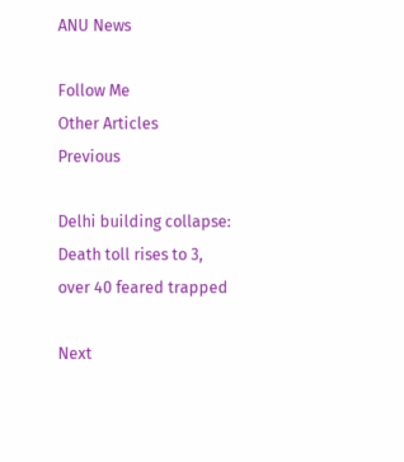ANU News

Follow Me
Other Articles
Previous

Delhi building collapse: Death toll rises to 3, over 40 feared trapped

Next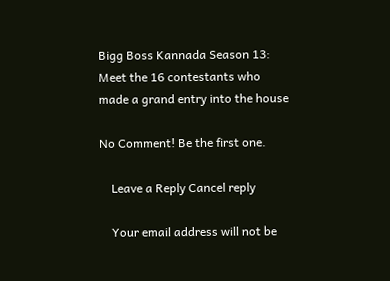Bigg Boss Kannada Season 13: Meet the 16 contestants who made a grand entry into the house

No Comment! Be the first one.

    Leave a Reply Cancel reply

    Your email address will not be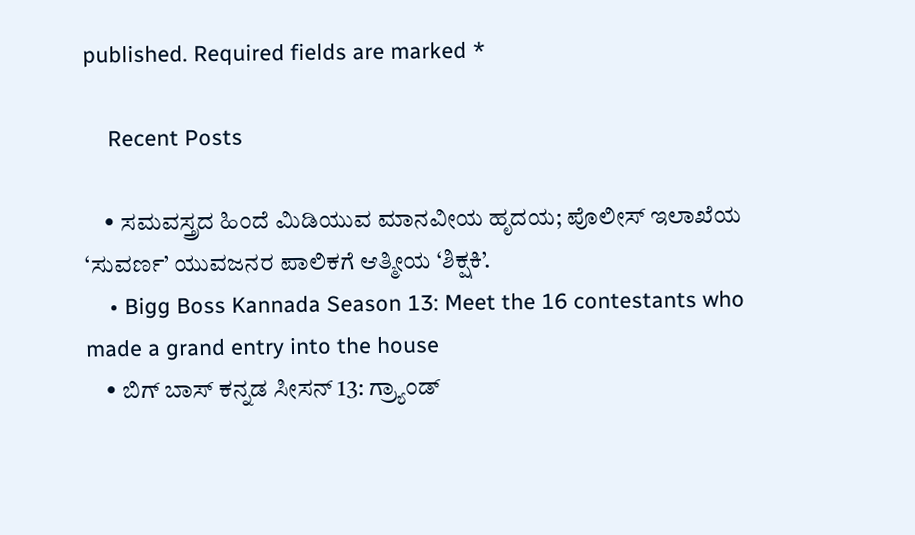published. Required fields are marked *

    Recent Posts

    • ಸಮವಸ್ತ್ರದ ಹಿಂದೆ ಮಿಡಿಯುವ ಮಾನವೀಯ ಹೃದಯ; ಪೊಲೀಸ್ ಇಲಾಖೆಯ ‘ಸುವರ್ಣ’ ಯುವಜನರ ಪಾಲಿಕಗೆ ಆತ್ಮೀಯ ‘ಶಿಕ್ಷಕಿ’.
    • Bigg Boss Kannada Season 13: Meet the 16 contestants who made a grand entry into the house
    • ಬಿಗ್ ಬಾಸ್ ಕನ್ನಡ ಸೀಸನ್ 13: ಗ್ರ್ಯಾಂಡ್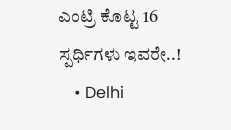ಎಂಟ್ರಿ ಕೊಟ್ಟ 16 ಸ್ಪರ್ಧಿಗಳು ಇವರೇ..!
    • Delhi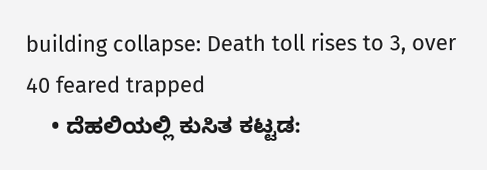building collapse: Death toll rises to 3, over 40 feared trapped
    • ದೆಹಲಿಯಲ್ಲಿ ಕುಸಿತ ಕಟ್ಟಡ: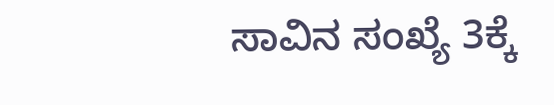ಸಾವಿನ ಸಂಖ್ಯೆ 3ಕ್ಕೆ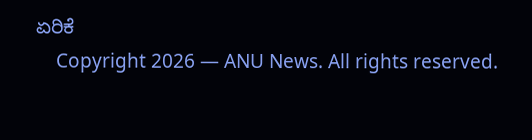ಏರಿಕೆ
    Copyright 2026 — ANU News. All rights reserved.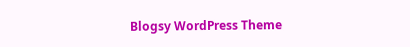Blogsy WordPress Theme